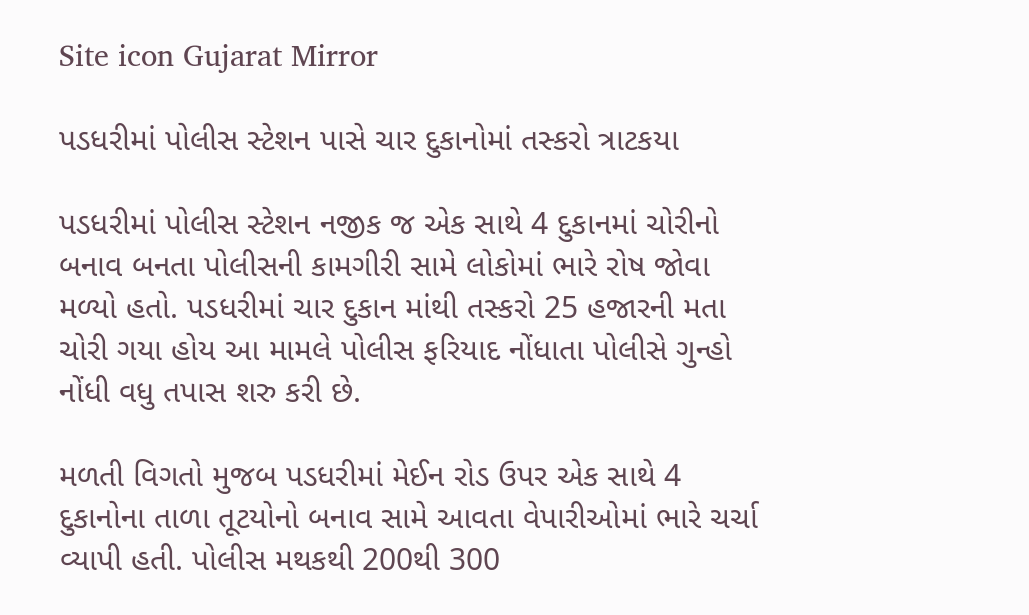Site icon Gujarat Mirror

પડધરીમાં પોલીસ સ્ટેશન પાસે ચાર દુકાનોમાં તસ્કરો ત્રાટકયા

પડધરીમાં પોલીસ સ્ટેશન નજીક જ એક સાથે 4 દુકાનમાં ચોરીનો બનાવ બનતા પોલીસની કામગીરી સામે લોકોમાં ભારે રોષ જોવા મળ્યો હતો. પડધરીમાં ચાર દુકાન માંથી તસ્કરો 25 હજારની મતા ચોરી ગયા હોય આ મામલે પોલીસ ફરિયાદ નોંધાતા પોલીસે ગુન્હો નોંધી વધુ તપાસ શરુ કરી છે.

મળતી વિગતો મુજબ પડધરીમાં મેઈન રોડ ઉપર એક સાથે 4 દુકાનોના તાળા તૂટયોનો બનાવ સામે આવતા વેપારીઓમાં ભારે ચર્ચા વ્યાપી હતી. પોલીસ મથકથી 200થી 300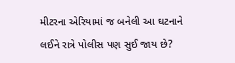મીટરના એરિયામાં જ બનેલી આ ઘટનાને લઈને રાત્રે પોલીસ પણ સુઈ જાય છે?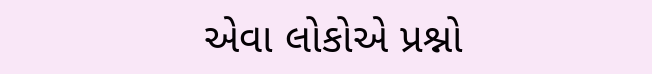એવા લોકોએ પ્રશ્નો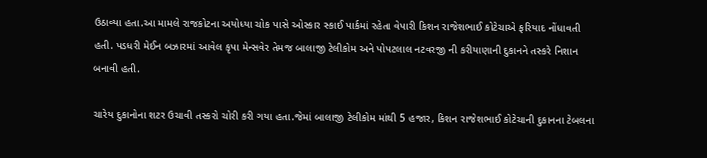ઉઠાવ્યા હતા.આ મામલે રાજકોટના અયોધ્યા ચોક પાસે ઓસ્કાર સ્કાઈ પાર્કમાં રહેતા વેપારી કિશન રાજેશભાઈ કોટેચાએ ફરિયાદ નોંધાવતી હતી. પડધરી મેઈન બઝારમાં આવેલ કૃપા મેન્સવેર તેમજ બાલાજી ટેલીકોમ અને પોપટલાલ નટવરજી ની કરીયાણાની દુકાનને તસ્કરે નિશાન બનાવી હતી.

ચારેય દુકાનોના શટર ઉચાવી તસ્કરો ચોરી કરી ગયા હતા.જેમાં બાલાજી ટેલીકોમ માંથી 5 હજાર, કિશન રાજેશભાઈ કોટેચાની દુકાનના ટેબલના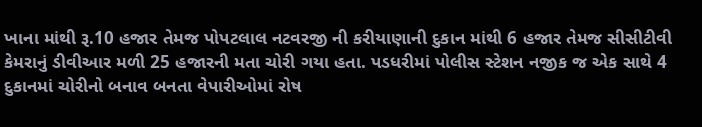ખાના માંથી રૂ.10 હજાર તેમજ પોપટલાલ નટવરજી ની કરીયાણાની દુકાન માંથી 6 હજાર તેમજ સીસીટીવી કેમરાનું ડીવીઆર મળી 25 હજારની મતા ચોરી ગયા હતા. પડધરીમાં પોલીસ સ્ટેશન નજીક જ એક સાથે 4 દુકાનમાં ચોરીનો બનાવ બનતા વેપારીઓમાં રોષ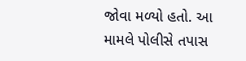જોવા મળ્યો હતો. આ મામલે પોલીસે તપાસ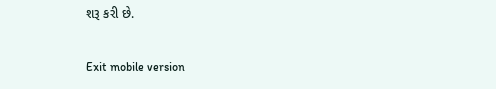શરૂ કરી છે.

Exit mobile version